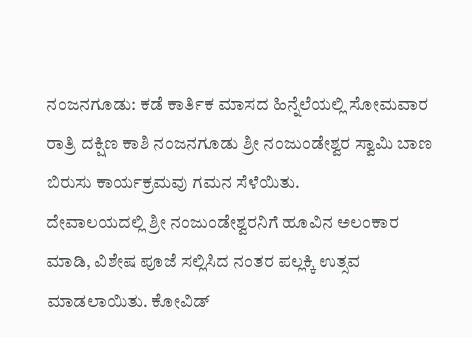ನಂಜನಗೂಡು: ಕಡೆ ಕಾರ್ತಿಕ ಮಾಸದ ಹಿನ್ನೆಲೆಯಲ್ಲಿ ಸೋಮವಾರ ರಾತ್ರಿ ದಕ್ಷಿಣ ಕಾಶಿ ನಂಜನಗೂಡು ಶ್ರೀ ನಂಜುಂಡೇಶ್ವರ ಸ್ವಾಮಿ ಬಾಣ ಬಿರುಸು ಕಾರ್ಯಕ್ರಮವು ಗಮನ ಸೆಳೆಯಿತು.
ದೇವಾಲಯದಲ್ಲಿ ಶ್ರೀ ನಂಜುಂಡೇಶ್ವರನಿಗೆ ಹೂವಿನ ಅಲಂಕಾರ ಮಾಡಿ, ವಿಶೇಷ ಪೂಜೆ ಸಲ್ಲಿಸಿದ ನಂತರ ಪಲ್ಲಕ್ಕಿ ಉತ್ಸವ ಮಾಡಲಾಯಿತು. ಕೋವಿಡ್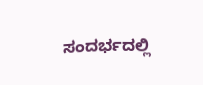ಸಂದರ್ಭದಲ್ಲಿ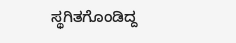ಸ್ಥಗಿತಗೊಂಡಿದ್ದ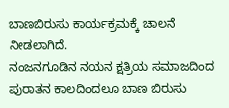ಬಾಣಬಿರುಸು ಕಾರ್ಯಕ್ರಮಕ್ಕೆ ಚಾಲನೆ ನೀಡಲಾಗಿದೆ.
ನಂಜನಗೂಡಿನ ನಯನ ಕ್ಷತ್ರಿಯ ಸಮಾಜದಿಂದ ಪುರಾತನ ಕಾಲದಿಂದಲೂ ಬಾಣ ಬಿರುಸು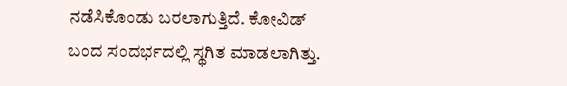ನಡೆಸಿಕೊಂಡು ಬರಲಾಗುತ್ತಿದೆ. ಕೋವಿಡ್ ಬಂದ ಸಂದರ್ಭದಲ್ಲಿ ಸ್ಥಗಿತ ಮಾಡಲಾಗಿತ್ತು.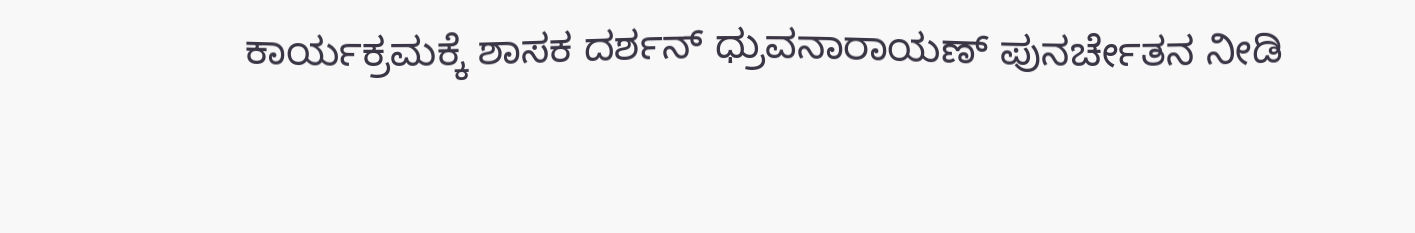ಕಾರ್ಯಕ್ರಮಕ್ಕೆ ಶಾಸಕ ದರ್ಶನ್ ಧ್ರುವನಾರಾಯಣ್ ಪುನರ್ಚೇತನ ನೀಡಿ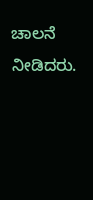ಚಾಲನೆ ನೀಡಿದರು.